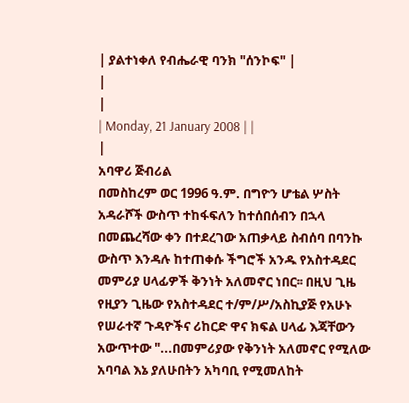| ያልተነቀለ የብሔራዊ ባንክ "ሰንኮፍ" |
|
|
| Monday, 21 January 2008 | |
|
አባዋሪ ጅብሪል
በመስከረም ወር 1996 ዓ.ም. በግዮን ሆቴል ሦስት አዳራሾች ውስጥ ተከፋፍለን ከተሰበሰብን በኋላ በመጨረሻው ቀን በተደረገው አጠቃላይ ስብሰባ በባንኩ ውስጥ እንዳሉ ከተጠቀሱ ችግሮች አንዱ የአስተዳደር መምሪያ ሀላፊዎች ቅንነት አለመኖር ነበር፡፡ በዚህ ጊዜ የዚያን ጊዜው የአስተዳደር ተ/ም/ሥ/አስኪያጅ የአሁኑ የሠራተኛ ጉዳዮችና ሪከርድ ዋና ክፍል ሀላፊ እጃቸውን አውጥተው "...በመምሪያው የቅንነት አለመኖር የሚለው አባባል እኔ ያለሁበትን አካባቢ የሚመለከት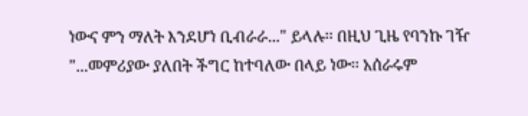ነውና ምን ማለት እንደሆነ ቢብራራ..." ይላሉ፡፡ በዚህ ጊዜ የባንኩ ገዥ "...መምሪያው ያለበት ችግር ከተባለው በላይ ነው፡፡ አሰራሩም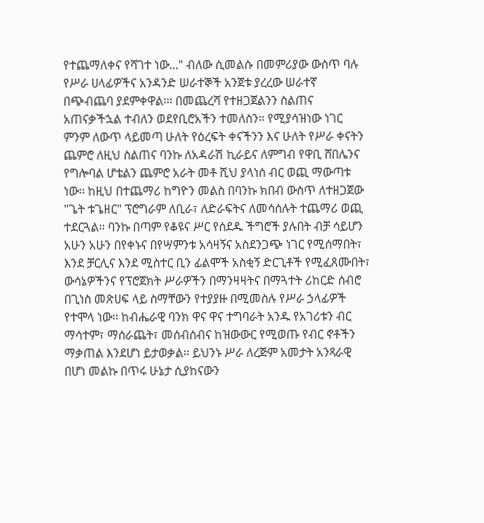የተጨማለቀና የሻገተ ነው..." ብለው ሲመልሱ በመምሪያው ውስጥ ባሉ የሥራ ሀላፊዎችና አንዳንድ ሠራተኞች አንጀቱ ያረረው ሠራተኛ በጭብጨባ ያደምቀዋል፡፡፡ በመጨረሻ የተዘጋጀልንን ስልጠና አጠናቃችኋል ተብለን ወደየቢሮአችን ተመለስን፡፡ የሚያሳዝነው ነገር ምንም ለውጥ ላይመጣ ሁለት የዕረፍት ቀናችንን እና ሁለት የሥራ ቀናትን ጨምሮ ለዚህ ስልጠና ባንኩ ለአዳራሽ ኪራይና ለምግብ የዋቢ ሸበሌንና የግሎባል ሆቴልን ጨምሮ አራት መቶ ሺህ ያላነሰ ብር ወጪ ማውጣቱ ነው፡፡ ከዚህ በተጨማሪ ከግዮን መልስ በባንኩ ክበብ ውስጥ ለተዘጋጀው "ጌት ቱጌዘር" ፕሮግራም ለቢራ፣ ለድራፍትና ለመሳሰሉት ተጨማሪ ወጪ ተደርጓል፡፡ ባንኩ በጣም የቆዩና ሥር የሰደዱ ችግሮች ያሉበት ብቻ ሳይሆን አሁን አሁን በየቀኑና በየሣምንቱ አሳዛኝና አስደንጋጭ ነገር የሚሰማበት፣ እንደ ቻርሊና እንደ ሚስተር ቢን ፊልሞች አስቂኝ ድርጊቶች የሚፈጸሙበት፣ ውሳኔዎችንና የፕሮጀክት ሥራዎችን በማንዛዛትና በማጓተት ሪከርድ ሰብሮ በጊነስ መጽሀፍ ላይ ስማቸውን የተያያዙ በሚመስሉ የሥራ ኃላፊዎች የተሞላ ነው፡፡ ከብሔራዊ ባንክ ዋና ዋና ተግባራት አንዱ የአገሪቱን ብር ማሳተም፣ ማሰራጨት፣ መሰብሰብና ከዝውውር የሚወጡ የብር ኖቶችን ማቃጠል እንደሆነ ይታወቃል፡፡ ይህንኑ ሥራ ለረጅም አመታት አንጻራዊ በሆነ መልኩ በጥሩ ሁኔታ ሲያከናውን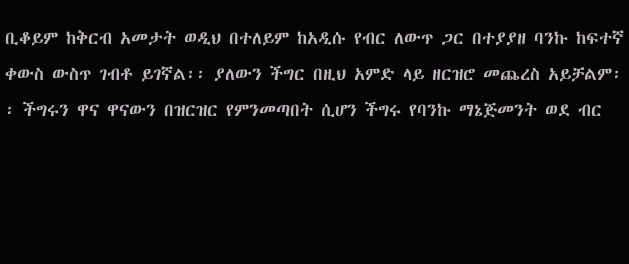ቢቆይም ከቅርብ አመታት ወዲህ በተለይም ከአዲሱ የብር ለውጥ ጋር በተያያዘ ባንኩ ከፍተኛ ቀውስ ውስጥ ገብቶ ይገኛል፡፡ ያለውን ችግር በዚህ አምድ ላይ ዘርዝሮ መጨረስ አይቻልም፡፡ ችግሩን ዋና ዋናውን በዝርዝር የምንመጣበት ሲሆን ችግሩ የባንኩ ማኔጅመንት ወደ ብር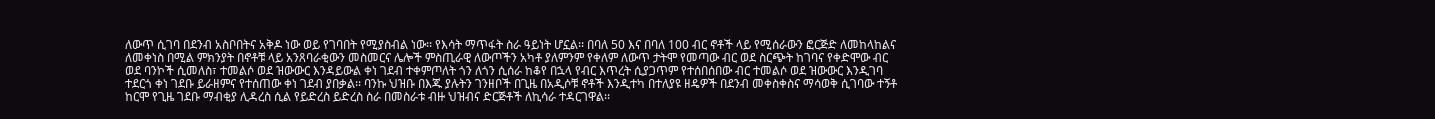ለውጥ ሲገባ በደንብ አስቦበትና አቅዶ ነው ወይ የገባበት የሚያስብል ነው፡፡ የእሳት ማጥፋት ስራ ዓይነት ሆኗል፡፡ በባለ 50 እና በባለ 100 ብር ኖቶች ላይ የሚሰራውን ፎርጅድ ለመከላከልና ለመቀነስ በሚል ምክንያት በኖቶቹ ላይ አንጸባራቂውን መስመርና ሌሎች ምስጢራዊ ለውጦችን አካቶ ያለምንም የቀለም ለውጥ ታትሞ የመጣው ብር ወደ ስርጭት ከገባና የቀድሞው ብር ወደ ባንኮች ሲመለስ፣ ተመልሶ ወደ ዝውውር እንዳይውል ቀነ ገደብ ተቀምጦለት ጎን ለጎን ሲሰራ ከቆየ በኋላ የብር እጥረት ሲያጋጥም የተሰበሰበው ብር ተመልሶ ወደ ዝውውር እንዲገባ ተደርጎ ቀነ ገደቡ ይራዘምና የተሰጠው ቀነ ገደብ ያበቃል፡፡ ባንኩ ህዝቡ በእጁ ያሉትን ገንዘቦች በጊዜ በአዲሶቹ ኖቶች እንዲተካ በተለያዩ ዘዴዎች በደንብ መቀስቀስና ማሳወቅ ሲገባው ተኝቶ ከርሞ የጊዜ ገደቡ ማብቂያ ሊዳረስ ሲል የይድረስ ይድረስ ስራ በመስራቱ ብዙ ህዝብና ድርጅቶች ለኪሳራ ተዳርገዋል፡፡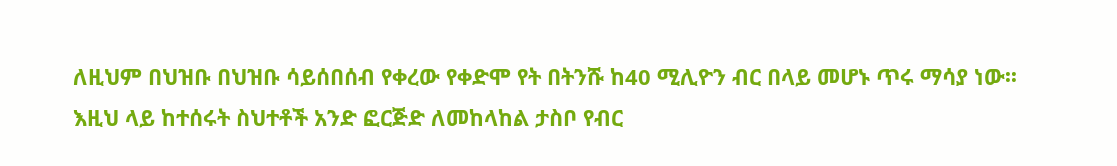ለዚህም በህዝቡ በህዝቡ ሳይሰበሰብ የቀረው የቀድሞ የት በትንሹ ከ40 ሚሊዮን ብር በላይ መሆኑ ጥሩ ማሳያ ነው፡፡ እዚህ ላይ ከተሰሩት ስህተቶች አንድ ፎርጅድ ለመከላከል ታስቦ የብር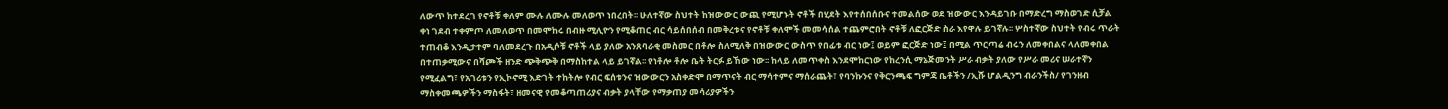ለውጥ ከተደረገ የኖቶቹ ቀለም ሙሉ ለሙሉ መለወጥ ነበረበት፡፡ ሁለተኛው ስህተት ከዝውውር ውጪ የሚሆኑት ኖቶች በሂደት እየተሰበሰቡና ተመልሰው ወደ ዝውውር እንዳይገቡ በማድረግ ማስወገድ ሲቻል ቀነ ገደብ ተቀምጦ ለመለወጥ በመሞከሩ በብዙ ሚሊዮን የሚቆጠር ብር ሳይሰበሰብ በመቅረቱና የኖቶቹ ቀለሞች መመሳሰል ተጨምሮበት ኖቶቹ ለፎርጅድ ስራ እየዋሉ ይገኛሉ፡፡ ሦስተኛው ስህተት የብሩ ጥራት ተጠብቆ እንዲታተም ባለመደረጉ በአዲሶቹ ኖቶች ላይ ያለው አንጸባራቂ መስመር በቶሎ ስለሚለቅ በዝውውር ውስጥ የበፊቱ ብር ነው፤ ወይም ፎርጅድ ነው፤ በሚል ጥርጣሬ ብሩን ለመቀበልና ላለመቀበል በተጠቃሚውና በሻጮች ዘንድ ጭቅጭቅ በማስከተል ላይ ይገኛል፡፡ የነቶሎ ቶሎ ቤት ትርፉ ይኸው ነው፡፡ ከላይ ለመጥቀስ እንደሞከርነው የከረንሲ ማኔጅመንት ሥራ ብቃት ያለው የሥራ መሪና ሠራተኛን የሚፈልግ፣ የአገሪቱን የኢኮኖሚ እድገት ተከትሎ የብር ፍሰቱንና ዝውውርን አስቀድሞ በማጥናት ብር ማሳተምና ማሰራጨት፣ የባንኩንና የቅርንጫፍ ግምጃ ቤቶችን /ኢሹ ሆልዲንግ ብራንችስ/ የገንዘብ ማስቀመጫዎችን ማስፋት፣ ዘመናዊ የመቆጣጠሪያና ብቃት ያላቸው የማቃጠያ መሳሪያዎችን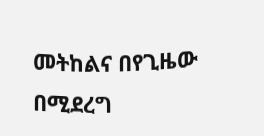መትከልና በየጊዜው በሚደረግ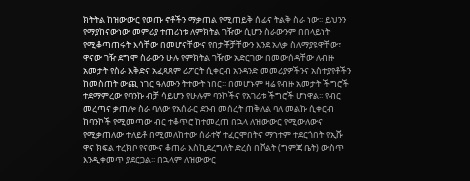ክትትል ከዝውውር የወጡ ኖቶችን ማቃጠል የሚጠይቅ ሰፊና ትልቅ ስራ ነው፡፡ ይህንን የማያከናውነው መምሪያ ተጠሪነቱ ለምክትል ገዥው ሲሆን ስራውንም በበላይነት የሚቆጣጠሩት እሳቸው በመሆናቸውና የበታቾቻቸውን እንደ አለቃ ስለማያዩዋቸው፣ ዋናው ገዥ ደግሞ ስራውን ሁሉ የምክትል ገዥው አድርገው በመውሰዳቸው ለብዙ አመታት የስራ እቅድና አፈጻጸም ሪፖርት ሲቀርብ አንዳንድ መመሪያዎችንና አስተያየቶችን ከመስጠት ውጪ ነገር ዓለሙን ትተውት ነበር፡፡ በመሆኑም ዛሬ የብዙ አመታት ችግሮች ተደማምረው የባንኩ ብቻ ሳይሆን የሁሉም ባንኮችና የአገሪቱ ችግሮች ሆነዋል፡፡ የብር መረጣና ቃጠሎ ስራ ባለው የአሰራር ደንብ መሰረት ጠቅለል ባለ መልኩ ሲቀርብ ከባንኮች የሚመጣው ብር ተቆጥሮ ከተመረጠ በኋላ ለዝውውር የሚውለውና የሚቃጠለው ተለይቶ በሚመለከተው ሰራተኛ ተፈርሞበትና ማኀተም ተደርጎበት የኢሹ ዋና ክፍል ተረክቦ የናሙና ቆጠራ እስኪደረግለት ድረስ በቮልት (ግምጃ ቤት) ውስጥ እንዲቀመጥ ያደርጋል፡፡ በኋላም ለዝውውር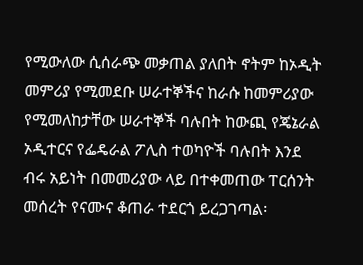የሚውለው ሲሰራጭ መቃጠል ያለበት ኖትም ከኦዲት መምሪያ የሚመደቡ ሠራተኞችና ከራሱ ከመምሪያው የሚመለከታቸው ሠራተኞች ባሉበት ከውጪ የጄኔራል ኦዲተርና የፌዴራል ፖሊስ ተወካዮች ባሉበት እንደ ብሩ አይነት በመመሪያው ላይ በተቀመጠው ፐርሰንት መሰረት የናሙና ቆጠራ ተደርጎ ይረጋገጣል፡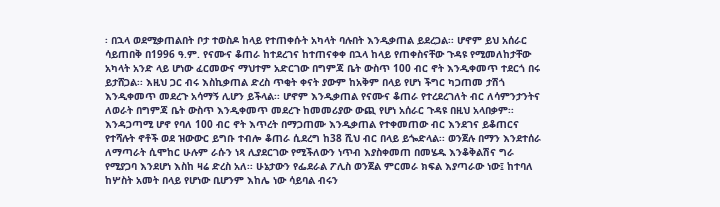፡ በኋላ ወደሚቃጠልበት ቦታ ተወስዶ ከላይ የተጠቀሱት አካላት ባሉበት እንዲቃጠል ይደረጋል፡፡ ሆኖም ይህ አሰራር ሳይጠበቅ በ1996 ዓ.ም. የናሙና ቆጠራ ከተደረገና ከተጠናቀቀ በኋላ ከላይ የጠቀስናቸው ጉዳዩ የሚመለከታቸው አካላት አንድ ላይ ሆነው ፈርመውና ማህተም አድርገው በግምጃ ቤት ውስጥ 100 ብር ኖት እንዲቀመጥ ተደርጎ በሩ ይታሸጋል፡፡ እዚህ ጋር ብሩ እስኪቃጠል ድረስ ጥቂት ቀናት ያውም ከአቅም በላይ የሆነ ችግር ካጋጠመ ታሽጎ እንዲቀመጥ መደረጉ አሳማኝ ሊሆን ይችላል፡፡ ሆኖም እንዲቃጠል የናሙና ቆጠራ የተረደረገለት ብር ለሳምንታንትና ለወራት በግምጃ ቤት ውስጥ እንዲቀመጥ መደረጉ ከመመሪያው ውጪ የሆነ አሰራር ጉዳዩ በዚህ አላበቃም፡፡ እንዳጋጣሚ ሆኖ የባለ 100 ብር ኖት እጥረት በማጋጠሙ እንዲቃጠል የተቀመጠው ብር እንደገና ይቆጠርና የተሻሉት ኖቶች ወደ ዝውውር ይግቡ ተብሎ ቆጠራ ሲደረግ ከ38 ሺህ ብር በላይ ይጐድላል፡፡ ወንጀሉ በማን እንደተሰራ ለማጣራት ሲሞከር ሁሉም ራሱን ነጻ ሊያደርገው የሚችለውን ነጥብ እያስቀመጠ በመሄዱ እንቆቅልሽና ግራ የሚያጋባ እንደሆነ እስከ ዛሬ ድረስ አለ፡፡ ሁኔታውን የፌደራል ፖሊስ ወንጀል ምርመራ ክፍል እያጣራው ነው፤ ከተባለ ከሦስት አመት በላይ የሆነው ቢሆንም እከሌ ነው ሳይባል ብሩን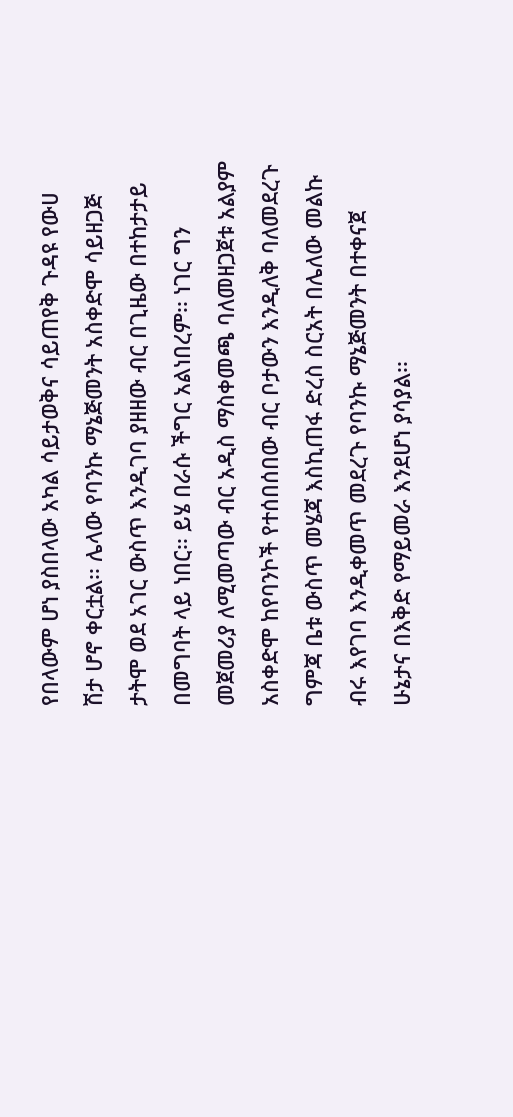የበላውም ሆነ ያስበላው አካል ሳይታወቅና ሳይጠየቅ ጉዳዩ የውሀ ሽታ ሆኖ ቀርቷል፡፡ ሌላው የባንኩ ማኔጅመንት አስቀድሞ ሳይዘጋጅ ታትሞ ወደ አገር ውስጥ እንዲገባ ያዘዘው ብር በጊዜው በተከታታይ በመግባት ላይ ነበር፡፡ ይሄ በራሱ ችግር አልነበረም፡፡ ነገር ግን መጀመሪያ ለሚመጣው ብር አዲስ ማስቀመጫ ባለመዘጋጀቱ አልያም አስቀድሞ ከየባንኮች የተሰበሰበው ብር ቦታውን እንዲለቅ ባለመደረጉ ግምጃ ቤቱ ውስጥ መሄጃ እስኪጠፋ ድረስ ስርአት በሌለው መልኩ ብሩ እየገባ እንዲቀመጥ መደረጉ የባንኩ ማኔጅመንት በተቀናጀ ሁኔታና በእቅድ የማይመራ እንደሆነ ያሳያል፡፡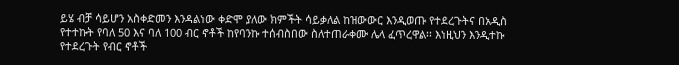ይሄ ብቻ ሳይሆን አስቀድመን እንዳልነው ቀድሞ ያለው ክምችት ሳይቃለል ከዝውውር እንዲወጡ የተደረጉትና በአዲስ የተተኩት የባለ 50 እና ባለ 100 ብር ኖቶች ከየባንኩ ተሰብስበው ስለተጠራቀሙ ሌላ ፈጥረዋል፡፡ እነዚህን እንዲተኩ የተደረጉት የብር ኖቶች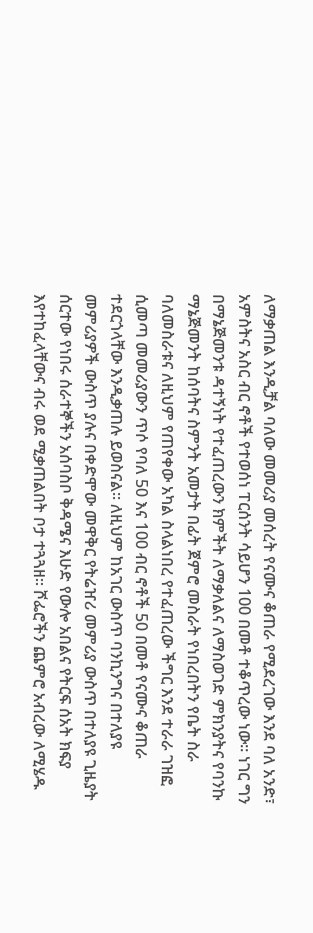ለማቃጠል እንዲቻል ባለው መመሪያ መሰረት የናሙና ቆጠራ የሚደረገው እንደ ባለ አንድ፣ አምስትና አስር ብር ኖቶች የተወሰነ ፐርሰንት ሳይሆን 100 በመቶ ተቆጥረው ነው፡፡ ነገር ግን በማኔጅመንቱ ዳተኝነት የተፈጠረውን ክምችት ለማቃለልና ለማስወገድ ምክንያትና የባንኩ ማኔጅመንት ከሰባትና ስምንት አመታት በፊት ጀምሮ መስራት የነበረበትን የቤት ስራ ባለመስራቱና ለዚህም የጠየቀው አካል ስላልነበረ የተፈጠረው ችግር እንደ ተራራ ገዝፎ ሲመጣ መመሪያውን ጥሶ የባለ 50 እና 100 ብር ኖቶች 50 በመቶ የናሙና ቆጠራ ተደርጎላቸው እንዲቃጠሉ ይወስናል፡፡ ለዚህም ከአገር ውስጥ ባንኪንግና በተለያዩ መምሪያዎች ውስጥ ያሉና በቀድሞው መዋቅር የትሬዠሪ መምሪያ ውስጥ በተለያዩ ጊዜያት ሰርተው የነበሩ ሰራተኞችን አሰባስቦ ቅዳሜና እሁድ የውሎ አበልና የትርፍ ሰአት ክፍያ እየተከፈላቸውና ብሩ ወደ ሚቃጠልበት ቦታ ተጓጓዘ፡፡ ሾፌሮችን ጨምሮ አብረው ለሚሄዱ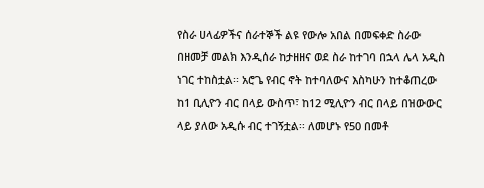የስራ ሀላፊዎችና ሰራተኞች ልዩ የውሎ አበል በመፍቀድ ስራው በዘመቻ መልክ እንዲሰራ ከታዘዘና ወደ ስራ ከተገባ በኋላ ሌላ አዲስ ነገር ተከስቷል፡፡ አሮጌ የብር ኖት ከተባለውና እስካሁን ከተቆጠረው ከ1 ቢሊዮን ብር በላይ ውስጥ፣ ከ12 ሚሊዮን ብር በላይ በዝውውር ላይ ያለው አዲሱ ብር ተገኝቷል፡፡ ለመሆኑ የ50 በመቶ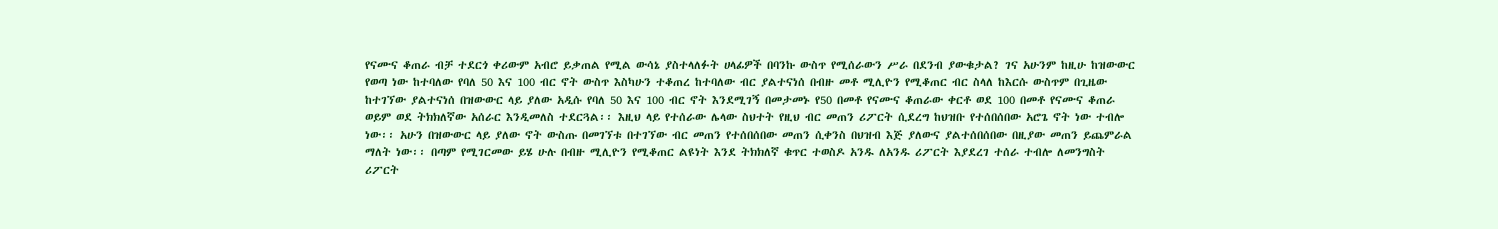የናሙና ቆጠራ ብቻ ተደርጎ ቀሪውም አብሮ ይቃጠል የሚል ውሳኔ ያስተላለፉት ሀላፊዎች በባንኩ ውስጥ የሚሰራውን ሥራ በደንብ ያውቁታል? ገና አሁንም ከዚሁ ከዝውውር የወጣ ነው ከተባለው የባለ 50 እና 100 ብር ኖት ውስጥ እስካሁን ተቆጠረ ከተባለው ብር ያልተናነሰ በብዙ መቶ ሚሊዮን የሚቆጠር ብር ስላለ ከእርሱ ውስጥም በጊዜው ከተገኘው ያልተናነሰ በዝውውር ላይ ያለው አዲሱ የባለ 50 እና 100 ብር ኖት እንደሚገኝ በመታመኑ የ50 በመቶ የናሙና ቆጠራው ቀርቶ ወደ 100 በመቶ የናሙና ቆጠራ ወይም ወደ ትክክለኛው አሰራር እንዲመለስ ተደርጓል፡፡ እዚህ ላይ የተሰራው ሌላው ስህተት የዚህ ብር መጠን ሪፖርት ሲደረግ ከህዝቡ የተሰበሰበው አሮጌ ኖት ነው ተብሎ ነው፡፡ አሁን በዝውውር ላይ ያለው ኖት ውስጡ በመገኘቱ በተገኘው ብር መጠን የተሰበሰበው መጠን ሲቀንስ በህዝብ እጅ ያለውና ያልተሰበሰበው በዚያው መጠን ይጨምራል ማለት ነው፡፡ በጣም የሚገርመው ይሄ ሁሉ በብዙ ሚሊዮን የሚቆጠር ልዩነት እንደ ትክክለኛ ቁጥር ተወስዶ አንዱ ለአንዱ ሪፖርት እያደረገ ተሰራ ተብሎ ለመንግስት ሪፖርት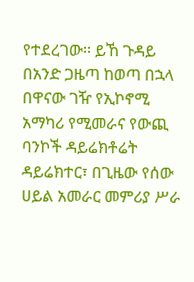የተደረገው፡፡ ይኸ ጉዳይ በአንድ ጋዜጣ ከወጣ በኋላ በዋናው ገዥ የኢኮኖሚ አማካሪ የሚመራና የውጪ ባንኮች ዳይሬክቶሬት ዳይሬክተር፣ በጊዜው የሰው ሀይል አመራር መምሪያ ሥራ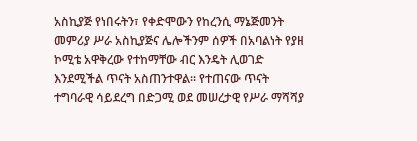አስኪያጅ የነበሩትን፣ የቀድሞውን የከረንሲ ማኔጅመንት መምሪያ ሥራ አስኪያጅና ሌሎችንም ሰዎች በአባልነት የያዘ ኮሚቴ አዋቅረው የተከማቸው ብር እንዴት ሊወገድ እንደሚችል ጥናት አስጠንተዋል፡፡ የተጠናው ጥናት ተግባራዊ ሳይደረግ በድጋሚ ወደ መሠረታዊ የሥራ ማሻሻያ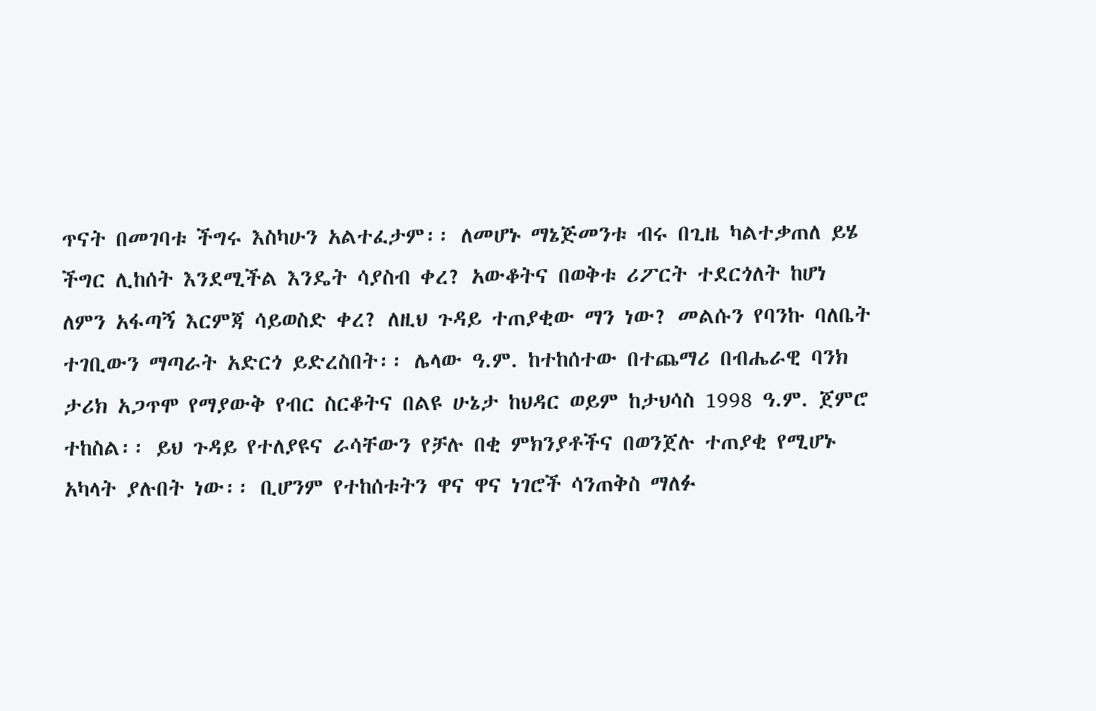ጥናት በመገባቱ ችግሩ እስካሁን አልተፈታም፡፡ ለመሆኑ ማኔጅመንቱ ብሩ በጊዜ ካልተቃጠለ ይሄ ችግር ሊከሰት እንደሚችል እንዴት ሳያስብ ቀረ? አውቆትና በወቅቱ ሪፖርት ተደርጎለት ከሆነ ለምን አፋጣኝ እርምጃ ሳይወስድ ቀረ? ለዚህ ጉዳይ ተጠያቂው ማን ነው? መልሱን የባንኩ ባለቤት ተገቢውን ማጣራት አድርጎ ይድረስበት፡፡ ሌላው ዓ.ም. ከተከሰተው በተጨማሪ በብሔራዊ ባንክ ታሪክ አጋጥሞ የማያውቅ የብር ስርቆትና በልዩ ሁኔታ ከህዳር ወይም ከታህሳስ 1998 ዓ.ም. ጀምሮ ተከስል፡፡ ይህ ጉዳይ የተለያዩና ራሳቸውን የቻሉ በቂ ምክንያቶችና በወንጀሉ ተጠያቂ የሚሆኑ አካላት ያሉበት ነው፡፡ ቢሆንም የተከሰቱትን ዋና ዋና ነገሮች ሳንጠቅስ ማለፉ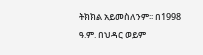ትክክል አይመስለንም፡፡ በ1998 ዓ.ም. በህዳር ወይም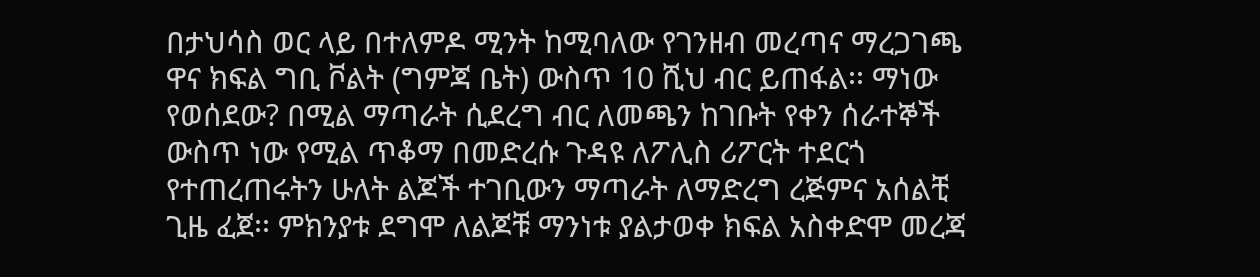በታህሳስ ወር ላይ በተለምዶ ሚንት ከሚባለው የገንዘብ መረጣና ማረጋገጫ ዋና ክፍል ግቢ ቮልት (ግምጃ ቤት) ውስጥ 10 ሺህ ብር ይጠፋል፡፡ ማነው የወሰደው? በሚል ማጣራት ሲደረግ ብር ለመጫን ከገቡት የቀን ሰራተኞች ውስጥ ነው የሚል ጥቆማ በመድረሱ ጉዳዩ ለፖሊስ ሪፖርት ተደርጎ የተጠረጠሩትን ሁለት ልጆች ተገቢውን ማጣራት ለማድረግ ረጅምና አሰልቺ ጊዜ ፈጀ፡፡ ምክንያቱ ደግሞ ለልጆቹ ማንነቱ ያልታወቀ ክፍል አስቀድሞ መረጃ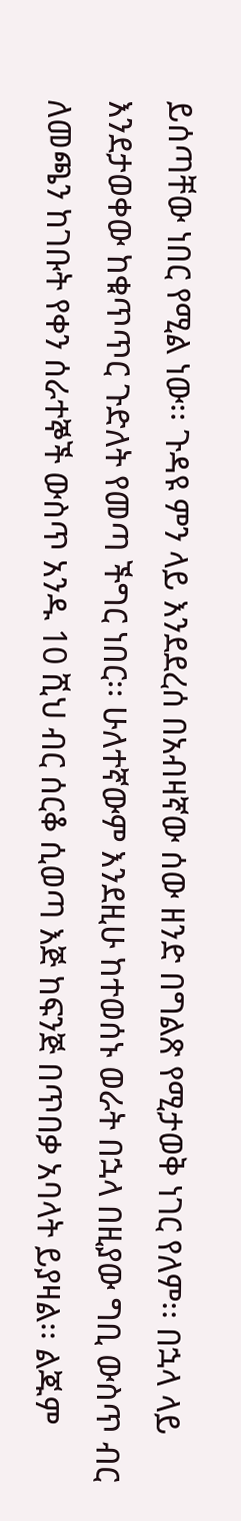ይሰጣቸው ነበር የሚል ነው፡፡ ጉዳዩ ምን ላይ እንደደረሰ በአብዛኛው ሰው ዘንድ በግልጽ የሚታወቅ ነገር የለም፡፡ በኋላ ላይ እንደታወቀው ከቁጥጥር ጉድለት የመጣ ችግር ነበር፡፡ ሁለተኛውም እንደዚሁ ከተወሰኑ ወራት በኋላ በዚያው ግቢ ውስጥ ብር ለመጫን ከገቡት የቀን ሰራተኞች ውስጥ አንዱ 10 ሺህ ብር ሰርቆ ሲወጣ እጅ ከፍንጅ በጥበቃ አባላት ይያዛል፡፡ ልጁም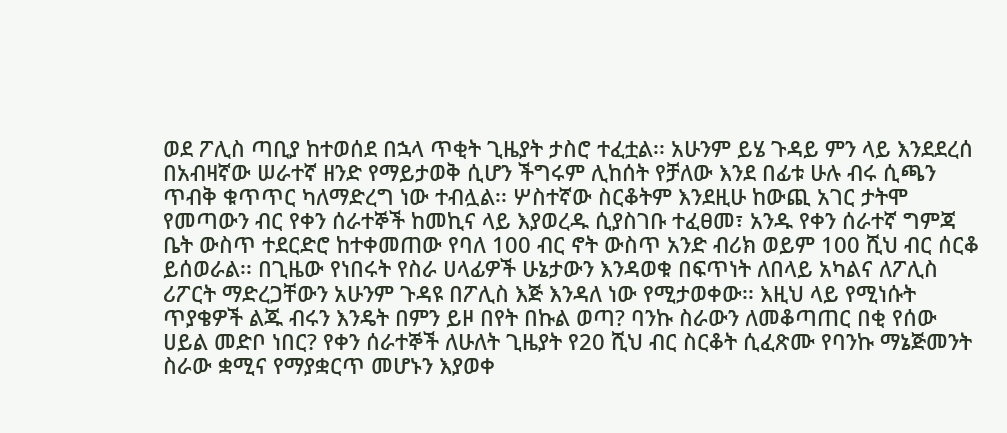ወደ ፖሊስ ጣቢያ ከተወሰደ በኋላ ጥቂት ጊዜያት ታስሮ ተፈቷል፡፡ አሁንም ይሄ ጉዳይ ምን ላይ እንደደረሰ በአብዛኛው ሠራተኛ ዘንድ የማይታወቅ ሲሆን ችግሩም ሊከሰት የቻለው እንደ በፊቱ ሁሉ ብሩ ሲጫን ጥብቅ ቁጥጥር ካለማድረግ ነው ተብሏል፡፡ ሦስተኛው ስርቆትም እንደዚሁ ከውጪ አገር ታትሞ የመጣውን ብር የቀን ሰራተኞች ከመኪና ላይ እያወረዱ ሲያስገቡ ተፈፀመ፣ አንዱ የቀን ሰራተኛ ግምጃ ቤት ውስጥ ተደርድሮ ከተቀመጠው የባለ 100 ብር ኖት ውስጥ አንድ ብሪክ ወይም 100 ሺህ ብር ሰርቆ ይሰወራል፡፡ በጊዜው የነበሩት የስራ ሀላፊዎች ሁኔታውን እንዳወቁ በፍጥነት ለበላይ አካልና ለፖሊስ ሪፖርት ማድረጋቸውን አሁንም ጉዳዩ በፖሊስ እጅ እንዳለ ነው የሚታወቀው፡፡ እዚህ ላይ የሚነሱት ጥያቄዎች ልጁ ብሩን እንዴት በምን ይዞ በየት በኩል ወጣ? ባንኩ ስራውን ለመቆጣጠር በቂ የሰው ሀይል መድቦ ነበር? የቀን ሰራተኞች ለሁለት ጊዜያት የ20 ሺህ ብር ስርቆት ሲፈጽሙ የባንኩ ማኔጅመንት ስራው ቋሚና የማያቋርጥ መሆኑን እያወቀ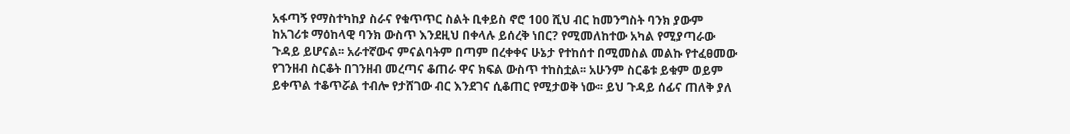አፋጣኝ የማስተካከያ ስራና የቁጥጥር ስልት ቢቀይስ ኖሮ 100 ሺህ ብር ከመንግስት ባንክ ያውም ከአገሪቱ ማዕከላዊ ባንክ ውስጥ እንደዚህ በቀላሉ ይሰረቅ ነበር? የሚመለከተው አካል የሚያጣራው ጉዳይ ይሆናል፡፡ አራተኛውና ምናልባትም በጣም በረቀቀና ሁኔታ የተከሰተ በሚመስል መልኩ የተፈፀመው የገንዘብ ስርቆት በገንዘብ መረጣና ቆጠራ ዋና ክፍል ውስጥ ተከስቷል፡፡ አሁንም ስርቆቱ ይቁም ወይም ይቀጥል ተቆጥሯል ተብሎ የታሸገው ብር እንደገና ሲቆጠር የሚታወቅ ነው፡፡ ይህ ጉዳይ ሰፊና ጠለቅ ያለ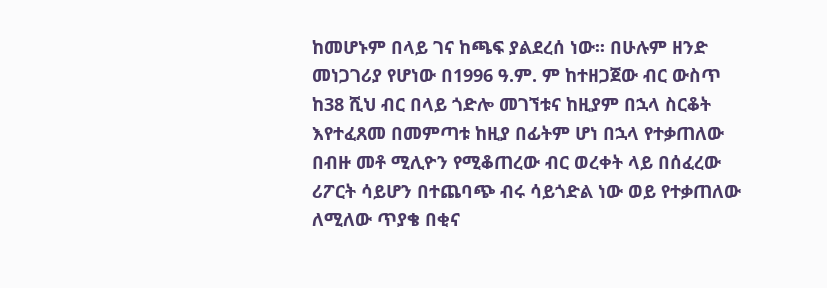ከመሆኑም በላይ ገና ከጫፍ ያልደረሰ ነው፡፡ በሁሉም ዘንድ መነጋገሪያ የሆነው በ1996 ዓ.ም. ም ከተዘጋጀው ብር ውስጥ ከ38 ሺህ ብር በላይ ጎድሎ መገኘቱና ከዚያም በኋላ ስርቆት እየተፈጸመ በመምጣቱ ከዚያ በፊትም ሆነ በኋላ የተቃጠለው በብዙ መቶ ሚሊዮን የሚቆጠረው ብር ወረቀት ላይ በሰፈረው ሪፖርት ሳይሆን በተጨባጭ ብሩ ሳይጎድል ነው ወይ የተቃጠለው ለሚለው ጥያቄ በቂና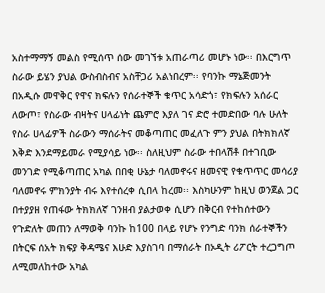አስተማማኝ መልስ የሚሰጥ ሰው መገኘቱ አጠራጣሪ መሆኑ ነው፡፡ በእርግጥ ስራው ይሄን ያህል ውስብስብና አስቸጋሪ አልነበረም፡፡ የባንኩ ማኔጅመንት በአዲሱ መዋቅር የዋና ክፍሉን የሰራተኞች ቁጥር አሳድጎ፣ የክፍሉን አሰራር ለውጦ፣ የስራው ብዛትና ሀላፊነት ጨምሮ እያለ ገና ድሮ ተመድበው ባሉ ሁለት የስራ ሀላፊዎች ስራውን ማሰራትና መቆጣጠር መፈለጉ ምን ያህል በትክክለኛ እቅድ እንደማይመራ የሚያሳይ ነው፡፡ ስለዚህም ስራው ተበላሽቶ በተገቢው መንገድ የሚቆጣጠር አካል በበቂ ሁኔታ ባለመኖሩና ዘመናዊ የቁጥጥር መሳሪያ ባለመኖሩ ምክንያት ብሩ እየተሰረቀ ሲበላ ከረመ፡፡ እስካሁንም ከዚህ ወንጀል ጋር በተያያዘ የጠፋው ትክክለኛ ገንዘብ ያልታወቀ ሲሆን በቅርብ የተከሰተውን የጉድለት መጠን ለማወቅ ባንኩ ከ100 በላይ የሆኑ የንግድ ባንክ ሰራተኞችን በትርፍ ሰአት ክፍያ ቅዳሜና እሁድ እያስገባ በማሰራት በኦዲት ሪፖርት ተረጋግጦ ለሚመለከተው አካል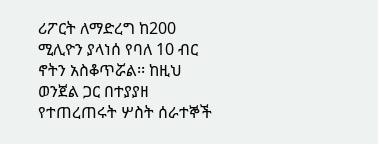ሪፖርት ለማድረግ ከ200 ሚሊዮን ያላነሰ የባለ 10 ብር ኖትን አስቆጥሯል፡፡ ከዚህ ወንጀል ጋር በተያያዘ የተጠረጠሩት ሦስት ሰራተኞች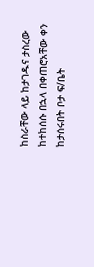ከስራቸው ላይ ከታገዱና ታስረው ከተከሰሱ በኋላ በቀጠሮአቸው ቀን ከታሰሩበት ቦታ ፍ/ቤት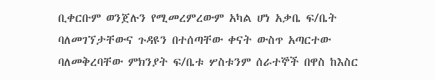ቢቀርቡም ወንጀሉን የሚመረምረውም አካል ሆነ አቃቤ ፍ/ቤት ባለመገኘታቸውና ጉዳዩን በተሰጣቸው ቀናት ውስጥ አጣርተው ባለመቅረባቸው ምክንያት ፍ/ቤቱ ሦስቱንም ሰራተኞች በዋስ ከእስር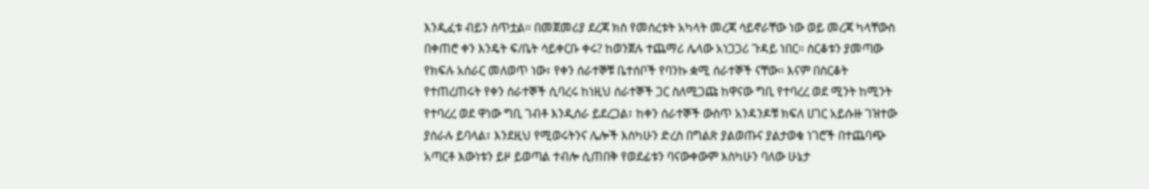እንዲፈቱ ብይን ሰጥቷል፡፡ በመጀመሪያ ደረጃ ክስ የመሰረቱት አካላት መረጃ ሳይኖራቸው ነው ወይ መረጃ ካላቸውስ በቀጠሮ ቀን እንዴት ፍ/ቤት ሳይቀርቡ ቀሩ? ከወንጀሉ ተጨማሪ ሌላው አነጋጋሪ ጉዳይ ነበር፡፡ ስርቆቱን ያመጣው የክፍሉ አሰራር መለወጥ ነው፣ የቀን ሰራተኞቹ ቤተሰቦች የባንኩ ቋሚ ሰራተኞች ናቸው፡፡ እናም በስርቆት የተጠረጠሩት የቀን ሰራተኞች ሲባረሩ ከነዚህ ሰራተኞች ጋር ስለሚጋጩ ከዋናው ግቢ የተባረረ ወደ ሚንት ከሚንት የተባረረ ወደ ዋነው ግቢ ገብቶ እንዲሰራ ይደረጋል፣ ከቀን ሰራተኞች ውስጥ አንዳንዶቹ ክፍለ ሀገር አይሱዙ ገዝተው ያሰራሉ ይባላል፣ እንደዚህ የሚወሩትንና ሌሎች እስካሁን ድረስ በግልጽ ያልወጡና ያልታወቁ ነገሮች በተጨባጭ አጣርቶ እውነቱን ይዞ ይወጣል ተብሎ ሲጠበቅ የወደፊቱን ባናውቀውም እስካሁን ባለው ሁኔታ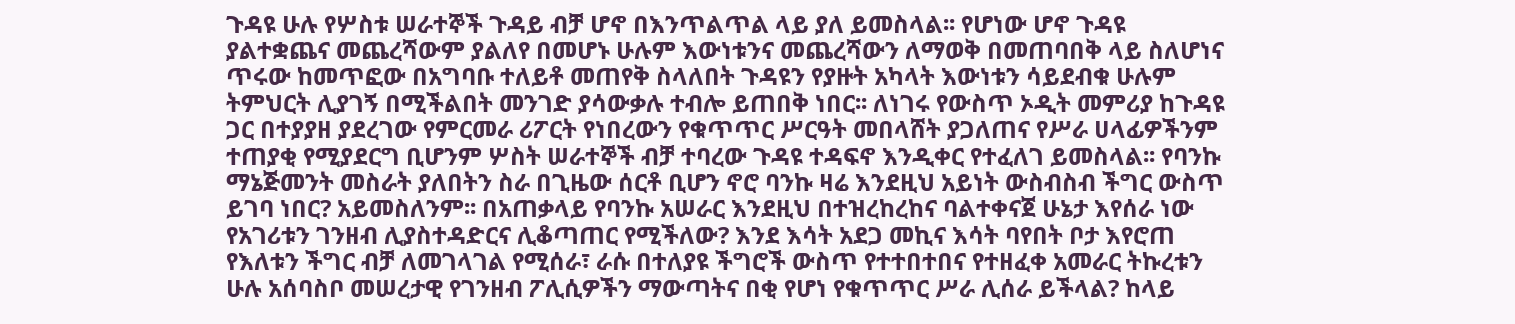ጉዳዩ ሁሉ የሦስቱ ሠራተኞች ጉዳይ ብቻ ሆኖ በእንጥልጥል ላይ ያለ ይመስላል፡፡ የሆነው ሆኖ ጉዳዩ ያልተቋጨና መጨረሻውም ያልለየ በመሆኑ ሁሉም እውነቱንና መጨረሻውን ለማወቅ በመጠባበቅ ላይ ስለሆነና ጥሩው ከመጥፎው በአግባቡ ተለይቶ መጠየቅ ስላለበት ጉዳዩን የያዙት አካላት እውነቱን ሳይደብቁ ሁሉም ትምህርት ሊያገኝ በሚችልበት መንገድ ያሳውቃሉ ተብሎ ይጠበቅ ነበር፡፡ ለነገሩ የውስጥ ኦዲት መምሪያ ከጉዳዩ ጋር በተያያዘ ያደረገው የምርመራ ሪፖርት የነበረውን የቁጥጥር ሥርዓት መበላሸት ያጋለጠና የሥራ ሀላፊዎችንም ተጠያቂ የሚያደርግ ቢሆንም ሦስት ሠራተኞች ብቻ ተባረው ጉዳዩ ተዳፍኖ እንዲቀር የተፈለገ ይመስላል፡፡ የባንኩ ማኔጅመንት መስራት ያለበትን ስራ በጊዜው ሰርቶ ቢሆን ኖሮ ባንኩ ዛሬ እንደዚህ አይነት ውስብስብ ችግር ውስጥ ይገባ ነበር? አይመስለንም፡፡ በአጠቃላይ የባንኩ አሠራር እንደዚህ በተዝረከረከና ባልተቀናጀ ሁኔታ እየሰራ ነው የአገሪቱን ገንዘብ ሊያስተዳድርና ሊቆጣጠር የሚችለው? እንደ እሳት አደጋ መኪና እሳት ባየበት ቦታ እየሮጠ የእለቱን ችግር ብቻ ለመገላገል የሚሰራ፣ ራሱ በተለያዩ ችግሮች ውስጥ የተተበተበና የተዘፈቀ አመራር ትኩረቱን ሁሉ አሰባስቦ መሠረታዊ የገንዘብ ፖሊሲዎችን ማውጣትና በቂ የሆነ የቁጥጥር ሥራ ሊሰራ ይችላል? ከላይ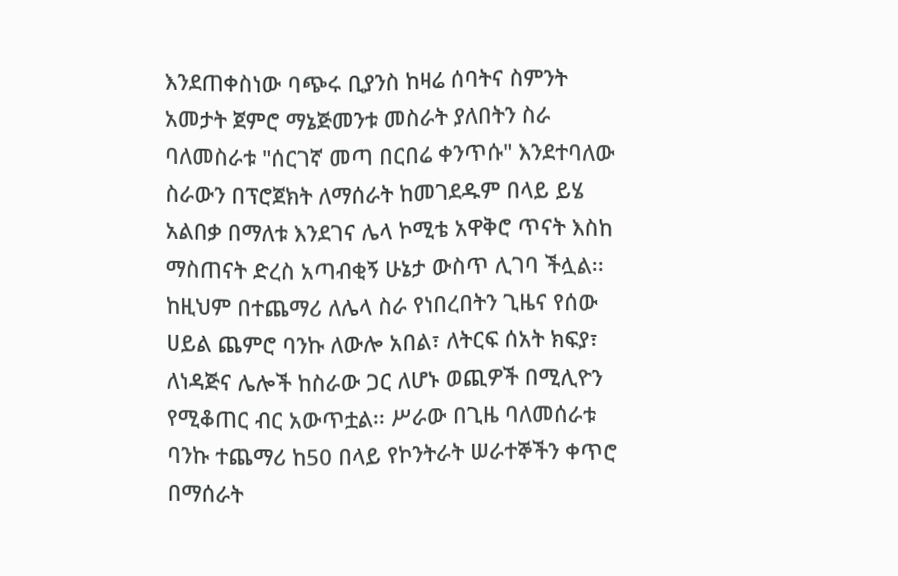እንደጠቀስነው ባጭሩ ቢያንስ ከዛሬ ሰባትና ስምንት አመታት ጀምሮ ማኔጅመንቱ መስራት ያለበትን ስራ ባለመስራቱ "ሰርገኛ መጣ በርበሬ ቀንጥሱ" እንደተባለው ስራውን በፕሮጀክት ለማሰራት ከመገደዱም በላይ ይሄ አልበቃ በማለቱ እንደገና ሌላ ኮሚቴ አዋቅሮ ጥናት እስከ ማስጠናት ድረስ አጣብቂኝ ሁኔታ ውስጥ ሊገባ ችሏል፡፡ ከዚህም በተጨማሪ ለሌላ ስራ የነበረበትን ጊዜና የሰው ሀይል ጨምሮ ባንኩ ለውሎ አበል፣ ለትርፍ ሰአት ክፍያ፣ ለነዳጅና ሌሎች ከስራው ጋር ለሆኑ ወጪዎች በሚሊዮን የሚቆጠር ብር አውጥቷል፡፡ ሥራው በጊዜ ባለመሰራቱ ባንኩ ተጨማሪ ከ50 በላይ የኮንትራት ሠራተኞችን ቀጥሮ በማሰራት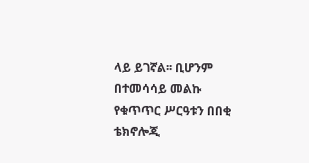ላይ ይገኛል፡፡ ቢሆንም በተመሳሳይ መልኩ የቁጥጥር ሥርዓቱን በበቂ ቴክኖሎጂ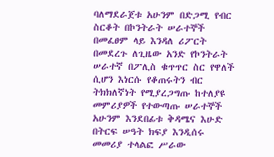ባለማደራጀቱ አሁንም በድጋሚ የብር ስርቆት በኮንትራት ሠራተኞች በመፈፀም ላይ እንዳለ ሪፖርት በመደረጉ ለጊዜው አንድ የኮንትራት ሠራተኛ በፖሊስ ቁጥጥር ስር የዋለች ሲሆን እነርሱ የቆጠሩትን ብር ትክክለኛነት የሚያረጋግጡ ከተለያዩ መምሪያዎች የተውጣጡ ሠራተኞች አሁንም እንደበፊቱ ቅዳሜና እሁድ በትርፍ ሠዓት ክፍያ እንዲሰሩ መመሪያ ተላልፎ ሥራው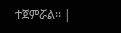ተጀምሯል፡፡ |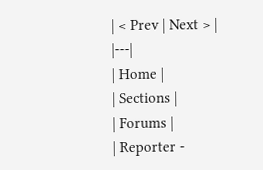| < Prev | Next > |
|---|
| Home |
| Sections |
| Forums |
| Reporter -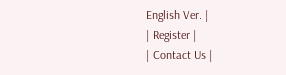English Ver. |
| Register |
| Contact Us |